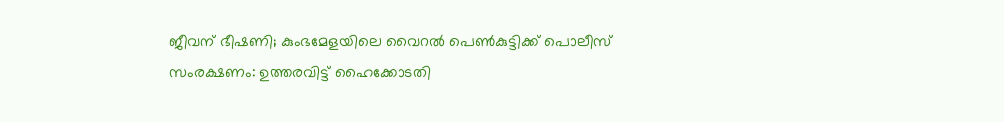ജീവന് ഭീഷണി; കുംഭമേളയിലെ വൈറൽ പെൺകുട്ടിക്ക് പൊലീസ് സംരക്ഷണം: ഉത്തരവിട്ട് ഹൈക്കോടതി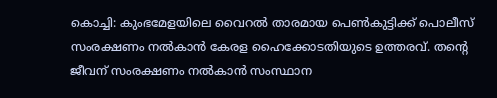കൊച്ചി: കുംഭമേളയിലെ വൈറൽ താരമായ പെൺകുട്ടിക്ക് പൊലീസ് സംരക്ഷണം നൽകാൻ കേരള ഹൈക്കോടതിയുടെ ഉത്തരവ്. തന്റെ ജീവന് സംരക്ഷണം നൽകാൻ സംസ്ഥാന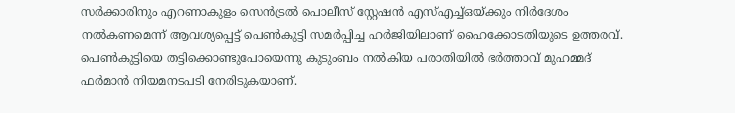സർക്കാരിനും എറണാകുളം സെൻട്രൽ പൊലീസ് സ്റ്റേഷൻ എസ്എച്ച്ഒയ്ക്കും നിർദേശം നൽകണമെന്ന് ആവശ്യപ്പെട്ട് പെൺകുട്ടി സമർപ്പിച്ച ഹർജിയിലാണ് ഹൈക്കോടതിയുടെ ഉത്തരവ്. പെൺകുട്ടിയെ തട്ടിക്കൊണ്ടുപോയെന്നു കുടുംബം നൽകിയ പരാതിയിൽ ഭർത്താവ് മുഹമ്മദ് ഫർമാൻ നിയമനടപടി നേരിടുകയാണ്.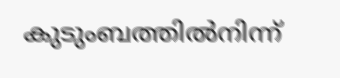കുടുംബത്തില്‍നിന്ന്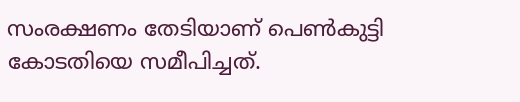സംരക്ഷണം തേടിയാണ് പെൺകുട്ടി കോടതിയെ സമീപിച്ചത്.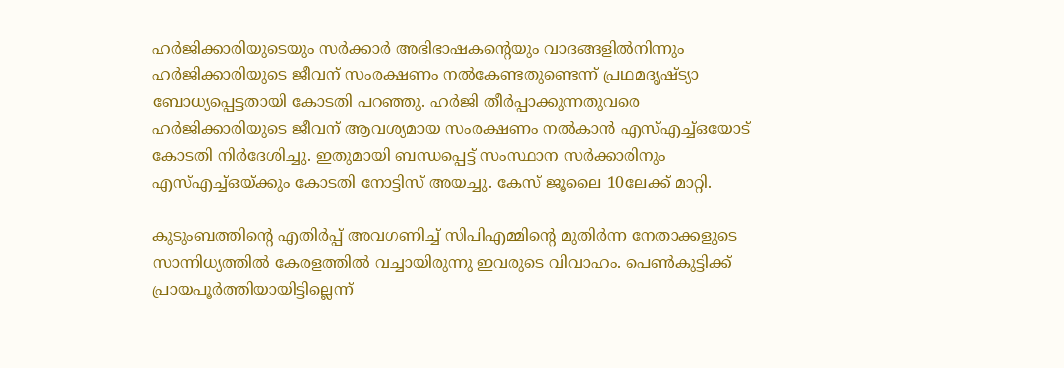ഹർജിക്കാരിയുടെയും സർക്കാർ അഭിഭാഷകന്റെയും വാദങ്ങളിൽനിന്നും ഹർജിക്കാരിയുടെ ജീവന് സംരക്ഷണം നൽകേണ്ടതുണ്ടെന്ന് പ്രഥമദൃഷ്ട്യാ ബോധ്യപ്പെട്ടതായി കോടതി പറ‍ഞ്ഞു. ഹർജി തീർപ്പാക്കുന്നതുവരെ ഹർജിക്കാരിയുടെ ജീവന് ആവശ്യമായ സംരക്ഷണം നൽകാൻ എസ്എച്ച്ഒയോട് കോടതി നിർദേശിച്ചു. ഇതുമായി ബന്ധപ്പെട്ട് സംസ്ഥാന സർക്കാരിനും എസ്എച്ച്ഒയ്ക്കും കോടതി നോട്ടിസ് അയച്ചു. കേസ് ജൂലൈ 10ലേക്ക് മാറ്റി.

കുടുംബത്തിന്റെ എതിർപ്പ് അവഗണിച്ച് സിപിഎമ്മിന്റെ മുതിർന്ന നേതാക്കളുടെ സാന്നിധ്യത്തിൽ കേരളത്തിൽ വച്ചായിരുന്നു ഇവരുടെ വിവാഹം. പെൺകുട്ടിക്ക് പ്രായപൂർത്തിയായിട്ടില്ലെന്ന്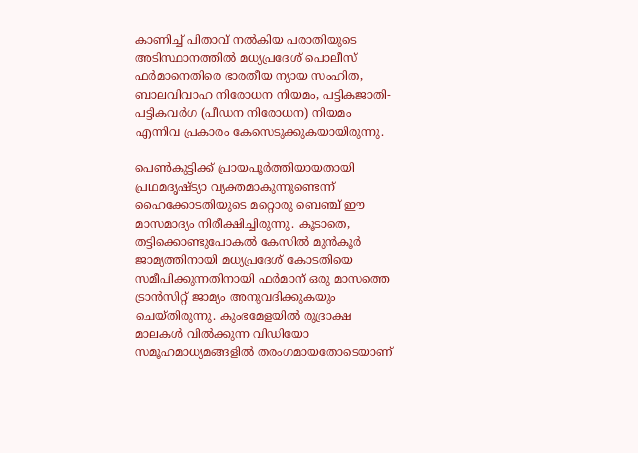കാണിച്ച് പിതാവ് നൽകിയ പരാതിയുടെ അടിസ്ഥാനത്തിൽ മധ്യപ്രദേശ് പൊലീസ് ഫർമാനെതിരെ ഭാരതീയ ന്യായ സംഹിത, ബാലവിവാഹ നിരോധന നിയമം, പട്ടികജാതി-പട്ടികവർഗ (പീഡന നിരോധന) നിയമം എന്നിവ പ്രകാരം കേസെടുക്കുകയായിരുന്നു.

പെൺകുട്ടിക്ക് പ്രായപൂർത്തിയായതായി പ്രഥമദൃഷ്ട്യാ വ്യക്തമാകുന്നുണ്ടെന്ന് ഹൈക്കോടതിയുടെ മറ്റൊരു ബെഞ്ച് ഈ മാസമാദ്യം നിരീക്ഷിച്ചിരുന്നു. കൂടാതെ, തട്ടിക്കൊണ്ടുപോകൽ കേസിൽ മുൻകൂർ ജാമ്യത്തിനായി മധ്യപ്രദേശ് കോടതിയെ സമീപിക്കുന്നതിനായി ഫർമാന് ഒരു മാസത്തെ ട്രാൻസിറ്റ് ജാമ്യം അനുവദിക്കുകയും ചെയ്തിരുന്നു. കുംഭമേളയിൽ രുദ്രാക്ഷ മാലകൾ വിൽക്കുന്ന വിഡിയോ സമൂഹമാധ്യമങ്ങളിൽ തരംഗമായതോടെയാണ്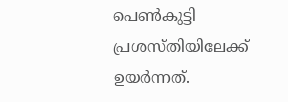പെൺകുട്ടി പ്രശസ്തിയിലേക്ക് ഉയർന്നത്.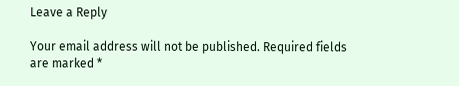Leave a Reply

Your email address will not be published. Required fields are marked *